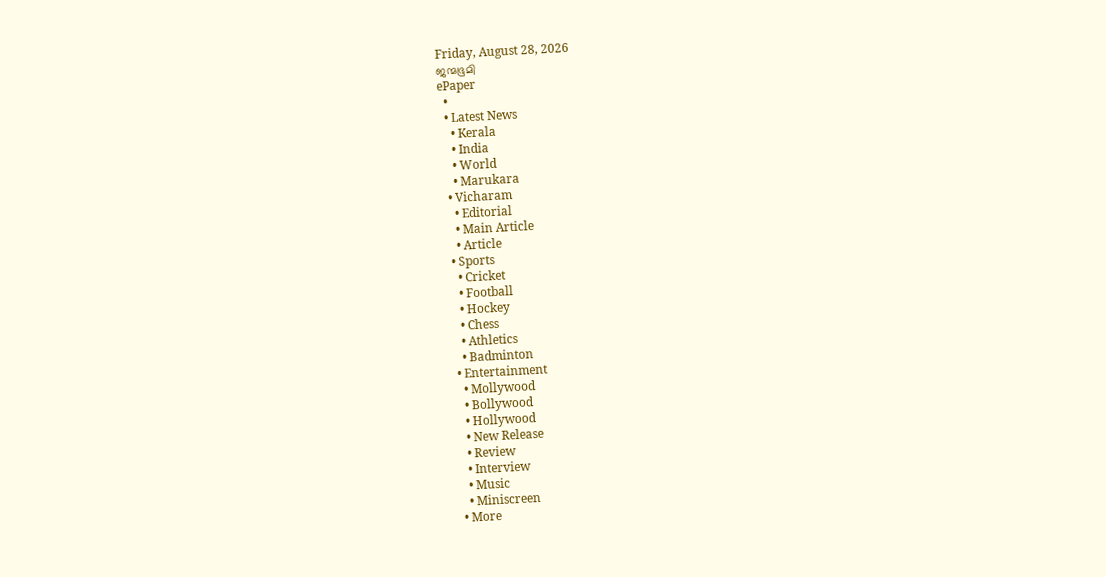Friday, August 28, 2026
ജന്മഭൂമി
ePaper
  •
  • Latest News
    • Kerala
    • India
    • World
    • Marukara
  • Vicharam
    • Editorial
    • Main Article
    • Article
  • Sports
    • Cricket
    • Football
    • Hockey
    • Chess
    • Athletics
    • Badminton
  • Entertainment
    • Mollywood
    • Bollywood
    • Hollywood
    • New Release
    • Review
    • Interview
    • Music
    • Miniscreen
  • More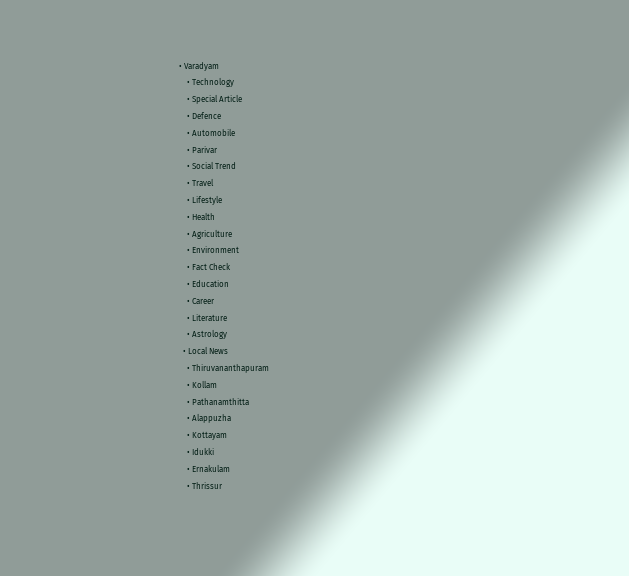• Varadyam
    • Technology
    • Special Article
    • Defence
    • Automobile
    • Parivar
    • Social Trend
    • Travel
    • Lifestyle
    • Health
    • Agriculture
    • Environment
    • Fact Check
    • Education
    • Career
    • Literature
    • Astrology
  • Local News
    • Thiruvananthapuram
    • Kollam
    • Pathanamthitta
    • Alappuzha
    • Kottayam
    • Idukki
    • Ernakulam
    • Thrissur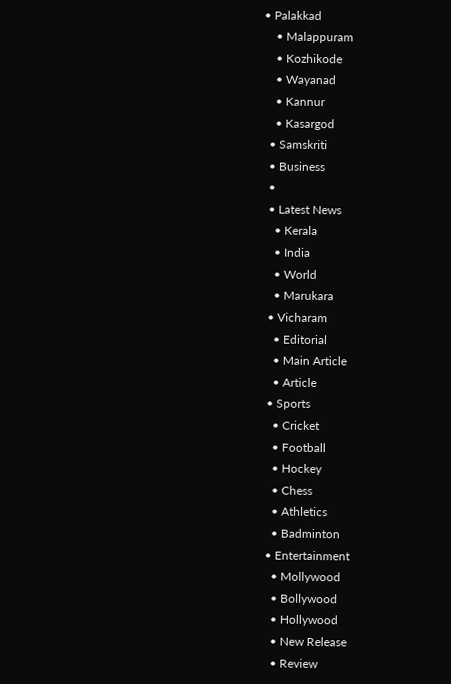• Palakkad
    • Malappuram
    • Kozhikode
    • Wayanad
    • Kannur
    • Kasargod
  • Samskriti
  • Business
  •
  • Latest News
    • Kerala
    • India
    • World
    • Marukara
  • Vicharam
    • Editorial
    • Main Article
    • Article
  • Sports
    • Cricket
    • Football
    • Hockey
    • Chess
    • Athletics
    • Badminton
  • Entertainment
    • Mollywood
    • Bollywood
    • Hollywood
    • New Release
    • Review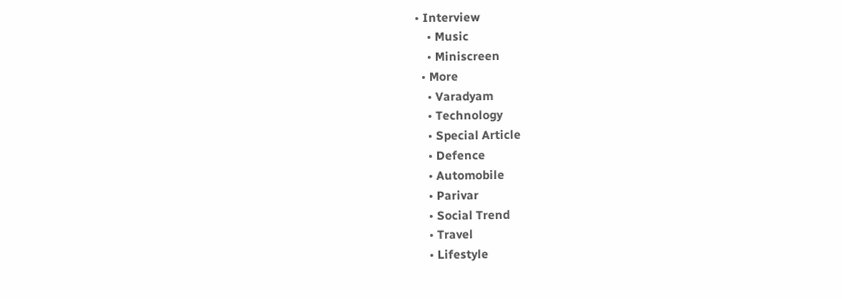• Interview
    • Music
    • Miniscreen
  • More
    • Varadyam
    • Technology
    • Special Article
    • Defence
    • Automobile
    • Parivar
    • Social Trend
    • Travel
    • Lifestyle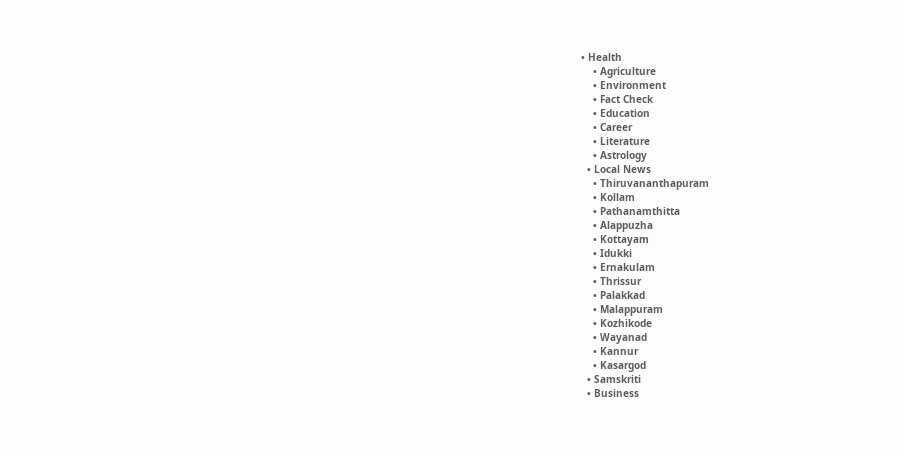• Health
    • Agriculture
    • Environment
    • Fact Check
    • Education
    • Career
    • Literature
    • Astrology
  • Local News
    • Thiruvananthapuram
    • Kollam
    • Pathanamthitta
    • Alappuzha
    • Kottayam
    • Idukki
    • Ernakulam
    • Thrissur
    • Palakkad
    • Malappuram
    • Kozhikode
    • Wayanad
    • Kannur
    • Kasargod
  • Samskriti
  • Business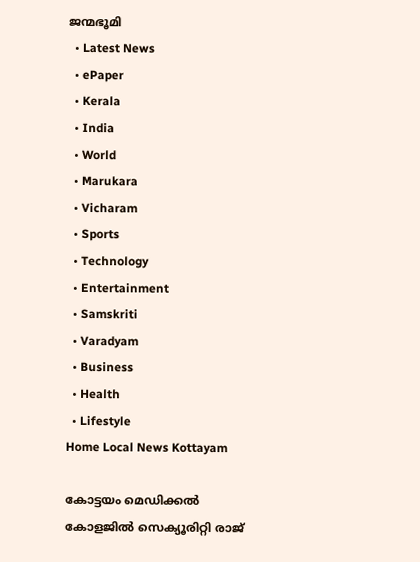ജന്മഭൂമി
  • Latest News
  • ePaper
  • Kerala
  • India
  • World
  • Marukara
  • Vicharam
  • Sports
  • Technology
  • Entertainment
  • Samskriti
  • Varadyam
  • Business
  • Health
  • Lifestyle
Home Local News Kottayam

കോട്ടയം മെഡിക്കല്‍ കോളജില്‍ സെക്യൂരിറ്റി രാജ്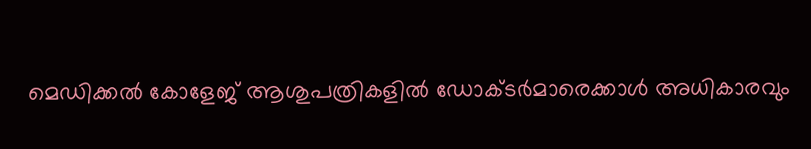മെഡിക്കല്‍ കോളേജ് ആശുപത്രികളില്‍ ഡോക്ടര്‍മാരെക്കാള്‍ അധികാരവും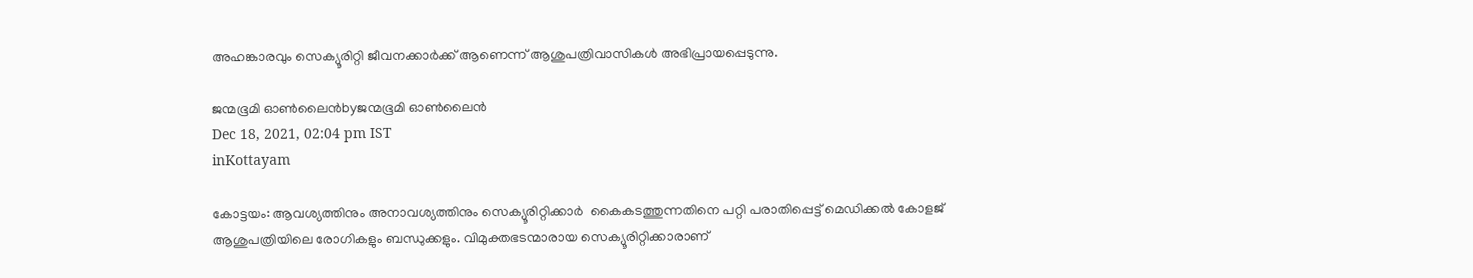അഹങ്കാരവും സെക്യൂരിറ്റി ജീവനക്കാര്‍ക്ക് ആണെന്ന് ആശുപത്രിവാസികള്‍ അഭിപ്രായപ്പെടുന്നു.

ജന്മഭൂമി ഓണ്‍ലൈന്‍byജന്മഭൂമി ഓണ്‍ലൈന്‍
Dec 18, 2021, 02:04 pm IST
inKottayam

കോട്ടയം: ആവശ്യത്തിനും അനാവശ്യത്തിനും സെക്യൂരിറ്റിക്കാര്‍  കൈകടത്തുന്നതിനെ പറ്റി പരാതിപ്പെട്ട് മെഡിക്കല്‍ കോളജ് ആശുപത്രിയിലെ രോഗികളും ബന്ധുക്കളും. വിമുക്തഭടന്മാരായ സെക്യൂരിറ്റിക്കാരാണ്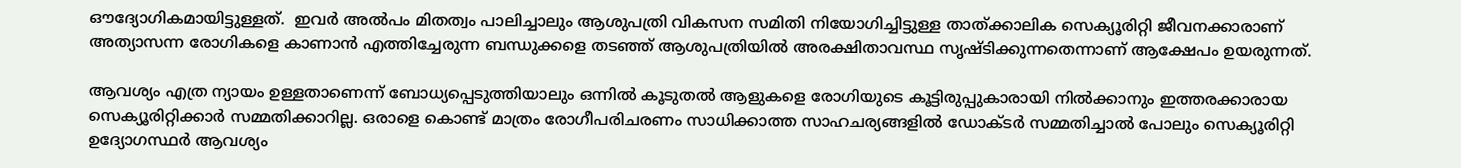ഔദ്യോഗികമായിട്ടുള്ളത്.  ഇവര്‍ അല്‍പം മിതത്വം പാലിച്ചാലും ആശുപത്രി വികസന സമിതി നിയോഗിച്ചിട്ടുള്ള താത്ക്കാലിക സെക്യൂരിറ്റി ജീവനക്കാരാണ് അത്യാസന്ന രോഗികളെ കാണാന്‍ എത്തിച്ചേരുന്ന ബന്ധുക്കളെ തടഞ്ഞ് ആശുപത്രിയില്‍ അരക്ഷിതാവസ്ഥ സൃഷ്ടിക്കുന്നതെന്നാണ് ആക്ഷേപം ഉയരുന്നത്.

ആവശ്യം എത്ര ന്യായം ഉള്ളതാണെന്ന് ബോധ്യപ്പെടുത്തിയാലും ഒന്നില്‍ കൂടുതല്‍ ആളുകളെ രോഗിയുടെ കൂട്ടിരുപ്പുകാരായി നില്‍ക്കാനും ഇത്തരക്കാരായ സെക്യൂരിറ്റിക്കാര്‍ സമ്മതിക്കാറില്ല. ഒരാളെ കൊണ്ട് മാത്രം രോഗീപരിചരണം സാധിക്കാത്ത സാഹചര്യങ്ങളില്‍ ഡോക്ടര്‍ സമ്മതിച്ചാല്‍ പോലും സെക്യൂരിറ്റി ഉദ്യോഗസ്ഥര്‍ ആവശ്യം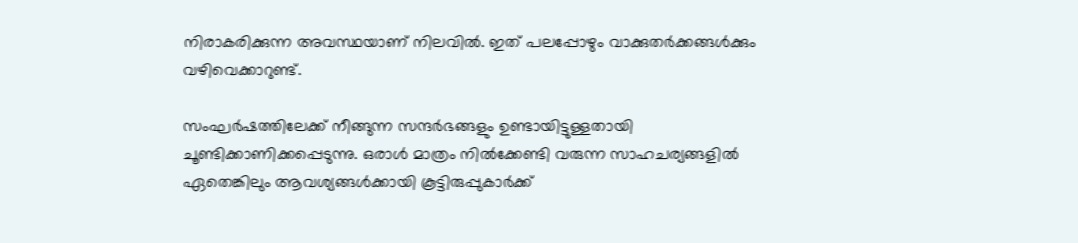നിരാകരിക്കുന്ന അവസ്ഥയാണ് നിലവില്‍. ഇത് പലപ്പോഴും വാക്കുതര്‍ക്കങ്ങള്‍ക്കും വഴിവെക്കാറുണ്ട്.

സംഘര്‍ഷത്തിലേക്ക് നീങ്ങുന്ന സന്ദര്‍ഭങ്ങളും ഉണ്ടായിട്ടുള്ളതായി ചൂണ്ടിക്കാണിക്കപ്പെടുന്നു. ഒരാള്‍ മാത്രം നില്‍ക്കേണ്ടി വരുന്ന സാഹചര്യങ്ങളില്‍ ഏതെങ്കിലും ആവശ്യങ്ങള്‍ക്കായി കൂട്ടിരുപ്പുകാര്‍ക്ക്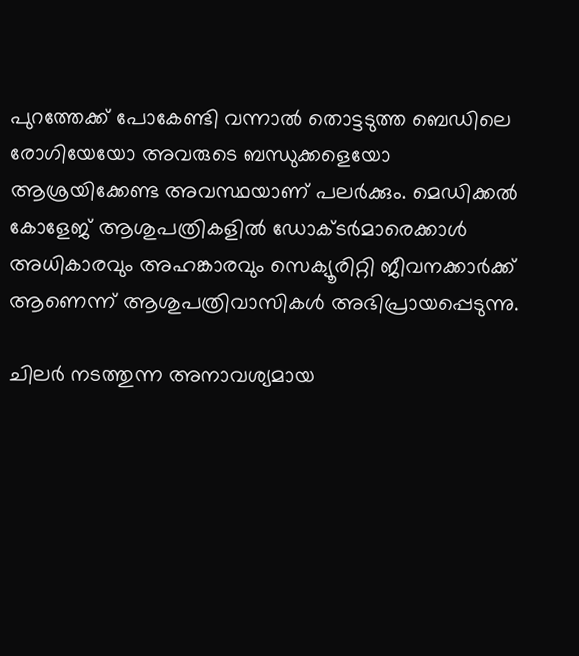പുറത്തേക്ക് പോകേണ്ടി വന്നാല്‍ തൊട്ടടുത്ത ബെഡിലെ രോഗിയേയോ അവരുടെ ബന്ധുക്കളെയോ ആശ്രയിക്കേണ്ട അവസ്ഥയാണ് പലര്‍ക്കും. മെഡിക്കല്‍ കോളേജ് ആശുപത്രികളില്‍ ഡോക്ടര്‍മാരെക്കാള്‍ അധികാരവും അഹങ്കാരവും സെക്യൂരിറ്റി ജീവനക്കാര്‍ക്ക് ആണെന്ന് ആശുപത്രിവാസികള്‍ അഭിപ്രായപ്പെടുന്നു.

ചിലര്‍ നടത്തുന്ന അനാവശ്യമായ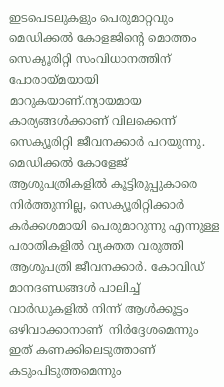ഇടപെടലുകളും പെരുമാറ്റവും മെഡിക്കല്‍ കോളജിന്റെ മൊത്തം സെക്യൂരിറ്റി സംവിധാനത്തിന് പോരായ്‌മയായി മാറുകയാണ്.ന്യായമായ കാര്യങ്ങള്‍ക്കാണ് വിലക്കെന്ന് സെക്യൂരിറ്റി ജീവനക്കാര്‍ പറയുന്നു. മെഡിക്കല്‍ കോളേജ് ആശുപത്രികളില്‍ കൂട്ടിരുപ്പുകാരെ നിര്‍ത്തുന്നില്ല, സെക്യൂരിറ്റിക്കാര്‍ കര്‍ക്കശമായി പെരുമാറുന്നു എന്നുള്ള പരാതികളില്‍ വ്യക്തത വരുത്തി ആശുപത്രി ജീവനക്കാര്‍. കോവിഡ് മാനദണ്ഡങ്ങള്‍ പാലിച്ച് വാര്‍ഡുകളില്‍ നിന്ന് ആള്‍ക്കൂട്ടം ഒഴിവാക്കാനാണ്  നിര്‍ദ്ദേശമെന്നും ഇത് കണക്കിലെടുത്താണ് കടുംപിടുത്തമെന്നും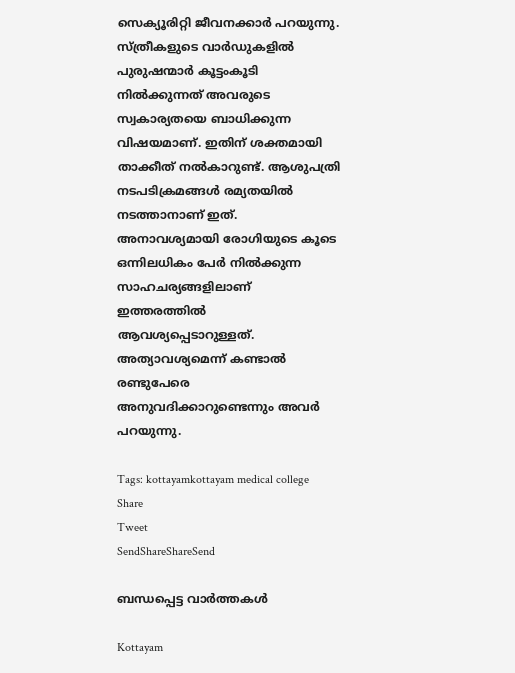സെക്യൂരിറ്റി ജീവനക്കാര്‍ പറയുന്നു. സ്ത്രീകളുടെ വാര്‍ഡുകളില്‍ പുരുഷന്മാര്‍ കൂട്ടംകൂടി നില്‍ക്കുന്നത് അവരുടെ സ്വകാര്യതയെ ബാധിക്കുന്ന വിഷയമാണ്. ഇതിന് ശക്തമായി താക്കീത് നല്‍കാറുണ്ട്. ആശുപത്രി നടപടിക്രമങ്ങള്‍ രമ്യതയില്‍ നടത്താനാണ് ഇത്. അനാവശ്യമായി രോഗിയുടെ കൂടെ ഒന്നിലധികം പേര്‍ നില്‍ക്കുന്ന സാഹചര്യങ്ങളിലാണ് ഇത്തരത്തില്‍ ആവശ്യപ്പെടാറുള്ളത്. അത്യാവശ്യമെന്ന് കണ്ടാല്‍ രണ്ടുപേരെ അനുവദിക്കാറുണ്ടെന്നും അവര്‍ പറയുന്നു.

Tags: kottayamkottayam medical college
Share
Tweet
SendShareShareSend

ബന്ധപ്പെട്ട വാര്‍ത്തകള്‍

Kottayam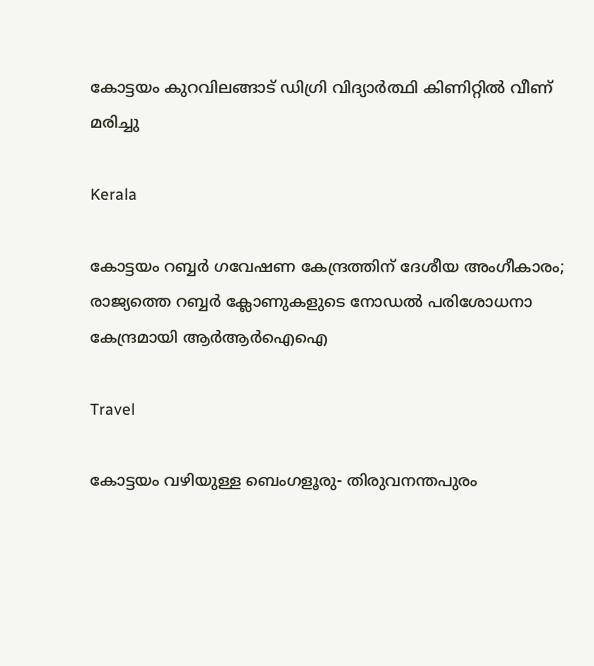കോട്ടയം കുറവിലങ്ങാട് ഡിഗ്രി വിദ്യാര്‍ത്ഥി കിണിറ്റില്‍ വീണ് മരിച്ചു

Kerala

കോട്ടയം റബ്ബർ ഗവേഷണ കേന്ദ്രത്തിന് ദേശീയ അംഗീകാരം; രാജ്യത്തെ റബ്ബർ ക്ലോണുകളുടെ നോഡൽ പരിശോധനാ കേന്ദ്രമായി ആർആർഐഐ

Travel

കോട്ടയം വഴിയുള്ള ബെംഗളൂരു- തിരുവനന്തപുരം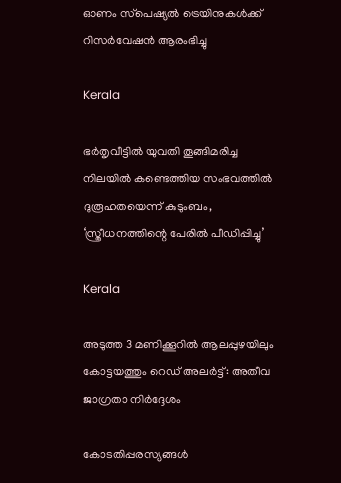ഓണം സ്‌പെഷ്യല്‍ ട്രെയിനുകള്‍ക്ക് റിസര്‍വേഷന്‍ ആരംഭിച്ചു

Kerala

ഭര്‍തൃവീട്ടില്‍ യുവതി തൂങ്ങിമരിച്ച നിലയില്‍ കണ്ടെത്തിയ സംഭവത്തില്‍ ദുരൂഹതയെന്ന് കുടുംബം, ‘സ്ത്രീധനത്തിന്റെ പേരില്‍ പീഡിപ്പിച്ചു’

Kerala

അടുത്ത 3 മണിക്കൂറിൽ ആലപ്പുഴയിലും കോട്ടയത്തും റെഡ് അലർട്ട്: അതീവ ജാഗ്രതാ നിർദ്ദേശം

കോടതിപ്പരസ്യങ്ങള്‍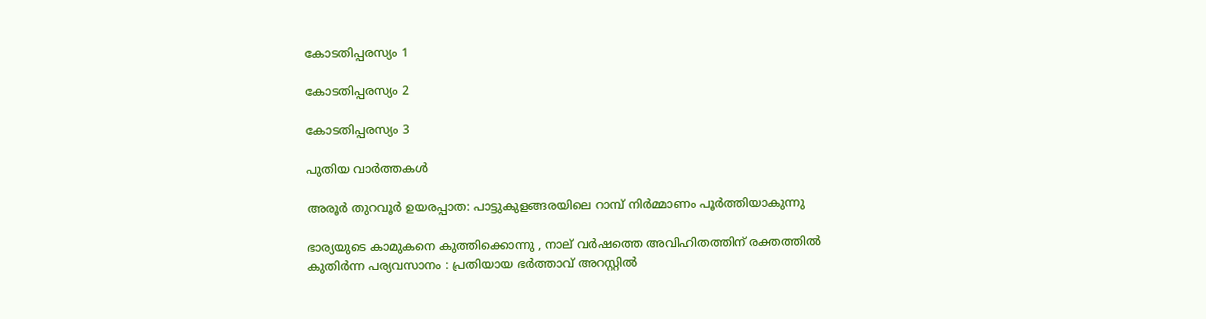കോടതിപ്പരസ്യം 1

കോടതിപ്പരസ്യം 2

കോടതിപ്പരസ്യം 3

പുതിയ വാര്‍ത്തകള്‍

അരൂര്‍ തുറവൂര്‍ ഉയരപ്പാത: പാട്ടുകുളങ്ങരയിലെ റാമ്പ് നിര്‍മ്മാണം പൂര്‍ത്തിയാകുന്നു

ഭാര്യയുടെ കാമുകനെ കുത്തിക്കൊന്നു , നാല് വർഷത്തെ അവിഹിതത്തിന് രക്തത്തിൽ കുതിർന്ന പര്യവസാനം : പ്രതിയായ ഭർത്താവ് അറസ്റ്റിൽ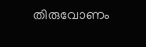തിരുവോണം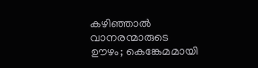കഴിഞ്ഞാല്‍ വാനരന്മാരുടെ ഊഴം; കെങ്കേമമായി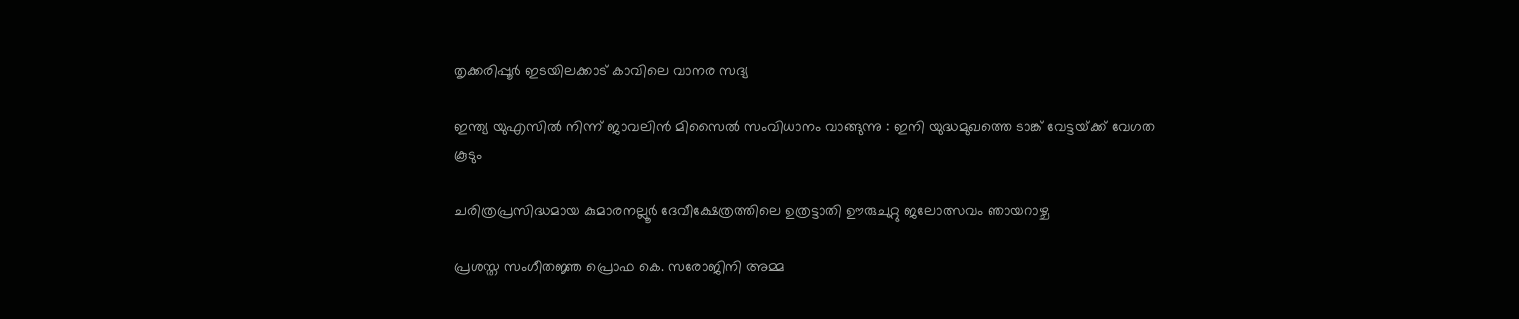തൃക്കരിപ്പൂര്‍ ഇടയിലക്കാട് കാവിലെ വാനര സദ്യ

ഇന്ത്യ യുഎസിൽ നിന്ന് ജാവലിൻ മിസൈൽ സംവിധാനം വാങ്ങുന്നു : ഇനി യുദ്ധമുഖത്തെ ടാങ്ക് വേട്ടയ്‌ക്ക് വേഗത കൂടും

ചരിത്രപ്രസിദ്ധമായ കുമാരനല്ലൂര്‍ ദേവീക്ഷേത്രത്തിലെ ഉത്രട്ടാതി ഊരുചുറ്റു ജലോത്സവം ഞായറാഴ്ച

പ്രശസ്ത സംഗീതജ്ഞ പ്രൊഫ കെ. സരോജിനി അമ്മ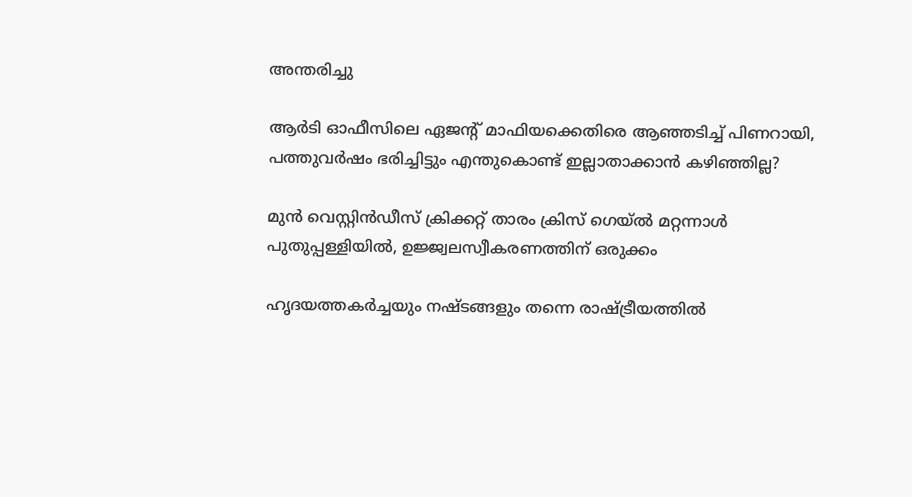അന്തരിച്ചു

ആര്‍ടി ഓഫീസിലെ ഏജന്റ് മാഫിയക്കെതിരെ ആഞ്ഞടിച്ച് പിണറായി, പത്തുവര്‍ഷം ഭരിച്ചിട്ടും എന്തുകൊണ്ട് ഇല്ലാതാക്കാന്‍ കഴിഞ്ഞില്ല?

മുന്‍ വെസ്റ്റിന്‍ഡീസ് ക്രിക്കറ്റ് താരം ക്രിസ് ഗെയ്ല്‍ മറ്റന്നാള്‍ പുതുപ്പള്ളിയില്‍, ഉജ്ജ്വലസ്വീകരണത്തിന് ഒരുക്കം

ഹൃദയത്തകര്‍ച്ചയും നഷ്ടങ്ങളും തന്നെ രാഷ്‌ട്രീയത്തില്‍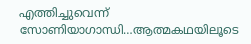എത്തിച്ചുവെന്ന് സോണിയാഗാന്ധി…ആത്മകഥയിലൂടെ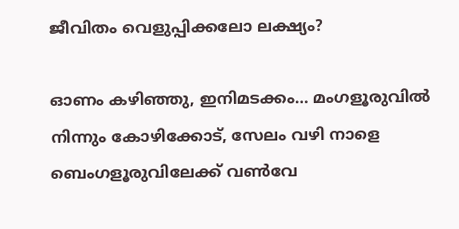ജീവിതം വെളുപ്പിക്കലോ ലക്ഷ്യം?

ഓണം കഴിഞ്ഞു, ഇനിമടക്കം… മംഗളൂരുവില്‍ നിന്നും കോഴിക്കോട്, സേലം വഴി നാളെ ബെംഗളൂരുവിലേക്ക് വൺവേ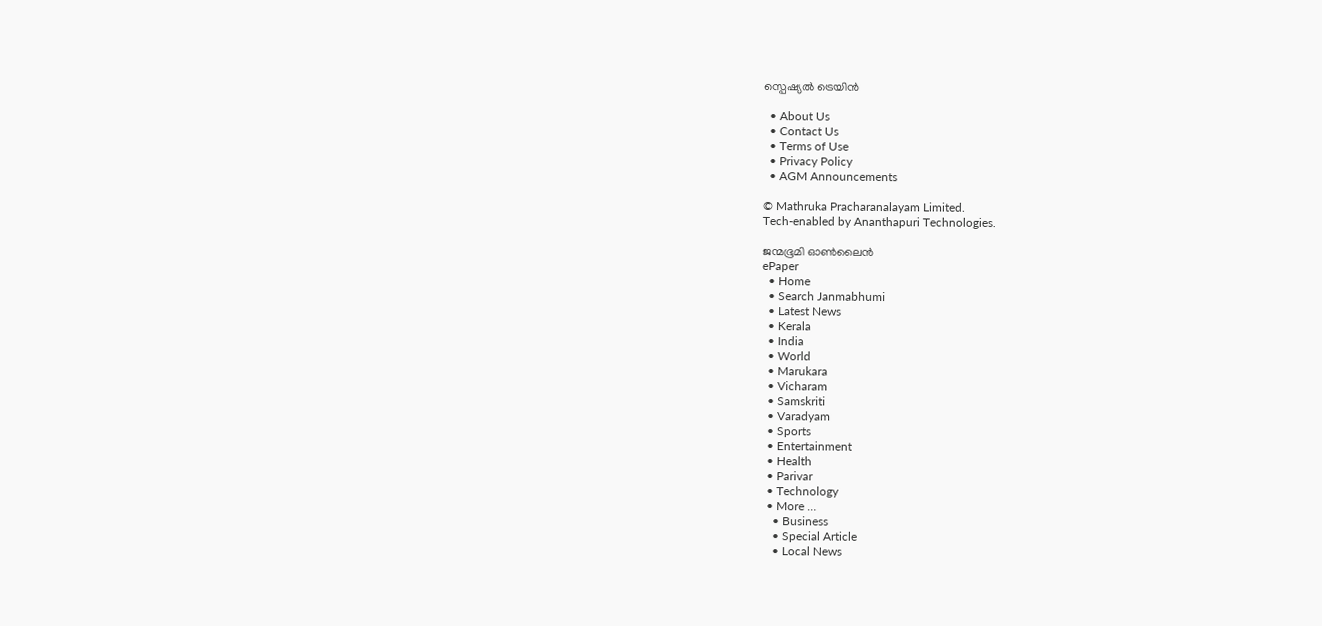സ്പെഷ്യൽ ട്രെയിൻ

  • About Us
  • Contact Us
  • Terms of Use
  • Privacy Policy
  • AGM Announcements

© Mathruka Pracharanalayam Limited.
Tech-enabled by Ananthapuri Technologies.

ജന്മഭൂമി ഓണ്‍ലൈന്‍
ePaper
  • Home
  • Search Janmabhumi
  • Latest News
  • Kerala
  • India
  • World
  • Marukara
  • Vicharam
  • Samskriti
  • Varadyam
  • Sports
  • Entertainment
  • Health
  • Parivar
  • Technology
  • More …
    • Business
    • Special Article
    • Local News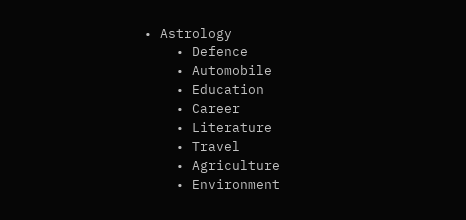• Astrology
    • Defence
    • Automobile
    • Education
    • Career
    • Literature
    • Travel
    • Agriculture
    • Environment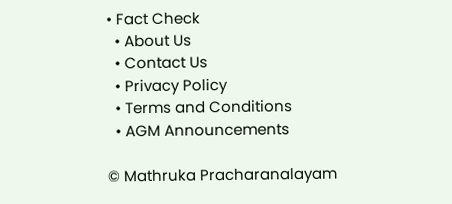• Fact Check
  • About Us
  • Contact Us
  • Privacy Policy
  • Terms and Conditions
  • AGM Announcements

© Mathruka Pracharanalayam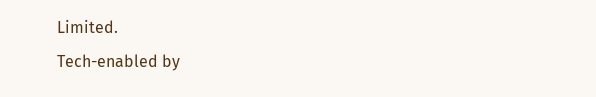Limited.
Tech-enabled by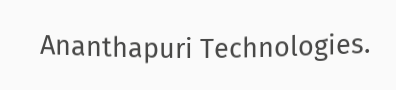Ananthapuri Technologies.